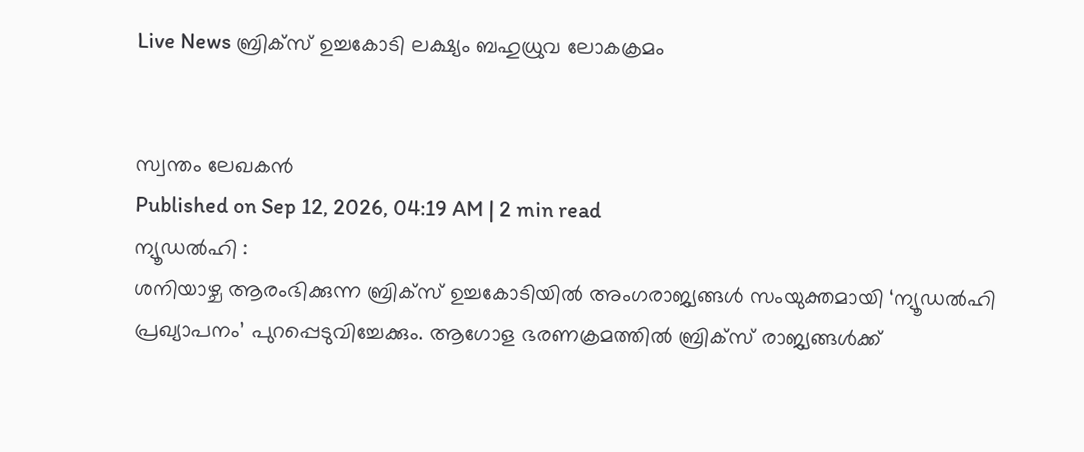Live News ബ്രിക്സ് ഉച്ചകോടി ലക്ഷ്യം ബഹുധ്രുവ ലോകക്രമം


സ്വന്തം ലേഖകൻ
Published on Sep 12, 2026, 04:19 AM | 2 min read
ന്യൂഡൽഹി :
ശനിയാഴ്ച ആരംഭിക്കുന്ന ബ്രിക്സ് ഉച്ചകോടിയിൽ അംഗരാജ്യങ്ങൾ സംയുക്തമായി ‘ന്യൂഡൽഹി പ്രഖ്യാപനം’ പുറപ്പെടുവിച്ചേക്കും. ആഗോള ഭരണക്രമത്തിൽ ബ്രിക്സ് രാജ്യങ്ങൾക്ക്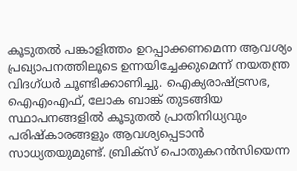കൂടുതൽ പങ്കാളിത്തം ഉറപ്പാക്കണമെന്ന ആവശ്യം പ്രഖ്യാപനത്തിലൂടെ ഉന്നയിച്ചേക്കുമെന്ന് നയതന്ത്ര വിദഗ്ധർ ചൂണ്ടിക്കാണിച്ചു. ഐക്യരാഷ്ട്രസഭ, ഐഎംഎഫ്, ലോക ബാങ്ക് തുടങ്ങിയ സ്ഥാപനങ്ങളിൽ കൂടുതൽ പ്രാതിനിധ്യവും പരിഷ്കാരങ്ങളും ആവശ്യപ്പെടാൻ സാധ്യതയുമുണ്ട്. ബ്രിക്സ് പൊതുകറൻസിയെന്ന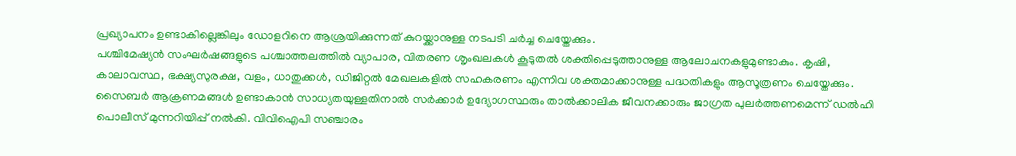പ്രഖ്യാപനം ഉണ്ടാകില്ലെങ്കിലും ഡോളറിനെ ആശ്രയിക്കുന്നത് കുറയ്ക്കാനുള്ള നടപടി ചർച്ച ചെയ്തേക്കും.
പശ്ചിമേഷ്യൻ സംഘർഷങ്ങളുടെ പശ്ചാത്തലത്തിൽ വ്യാപാര, വിതരണ ശൃംഖലകൾ കൂടുതൽ ശക്തിപ്പെടുത്താനുള്ള ആലോചനകളുമുണ്ടാകും. കൃഷി, കാലാവസ്ഥ, ഭക്ഷ്യസുരക്ഷ, വളം, ധാതുക്കൾ, ഡിജിറ്റൽ മേഖലകളിൽ സഹകരണം എന്നിവ ശക്തമാക്കാനുള്ള പദ്ധതികളും ആസൂത്രണം ചെയ്തേക്കും.
സൈബർ ആക്രണമങ്ങൾ ഉണ്ടാകാൻ സാധ്യതയുള്ളതിനാൽ സർക്കാർ ഉദ്യോഗസ്ഥരും താൽക്കാലിക ജീവനക്കാരും ജാഗ്രത പുലർത്തണമെന്ന് ഡൽഹി പൊലീസ് മുന്നറിയിപ്പ് നൽകി. വിവിഐപി സഞ്ചാരം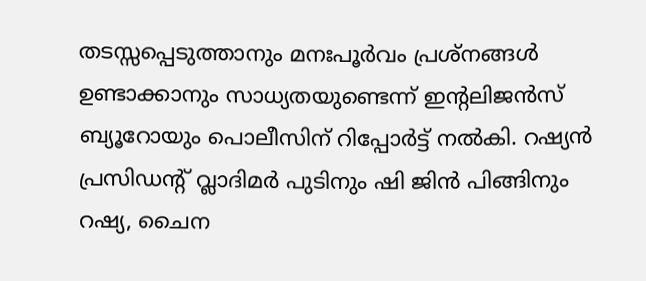തടസ്സപ്പെടുത്താനും മനഃപൂർവം പ്രശ്നങ്ങൾ ഉണ്ടാക്കാനും സാധ്യതയുണ്ടെന്ന് ഇന്റലിജൻസ് ബ്യൂറോയും പൊലീസിന് റിപ്പോർട്ട് നൽകി. റഷ്യൻ പ്രസിഡന്റ് വ്ലാദിമർ പുടിനും ഷി ജിൻ പിങ്ങിനും റഷ്യ, ചൈന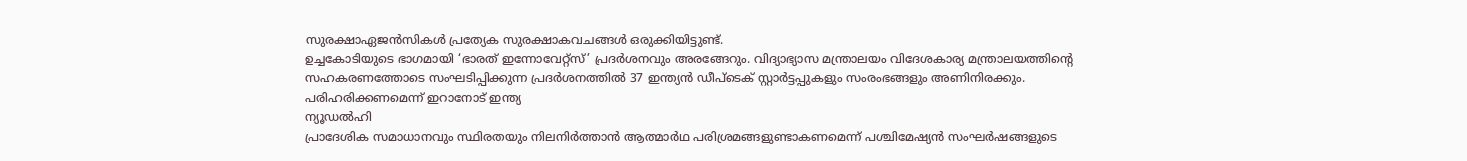സുരക്ഷാഏജൻസികൾ പ്രത്യേക സുരക്ഷാകവചങ്ങൾ ഒരുക്കിയിട്ടുണ്ട്.
ഉച്ചകോടിയുടെ ഭാഗമായി ‘ഭാരത് ഇന്നോവേറ്റ്സ്’ പ്രദർശനവും അരങ്ങേറും. വിദ്യാഭ്യാസ മന്ത്രാലയം വിദേശകാര്യ മന്ത്രാലയത്തിന്റെ സഹകരണത്തോടെ സംഘടിപ്പിക്കുന്ന പ്രദർശനത്തിൽ 37 ഇന്ത്യൻ ഡീപ്ടെക് സ്റ്റാർട്ടപ്പുകളും സംരംഭങ്ങളും അണിനിരക്കും.
പരിഹരിക്കണമെന്ന് ഇറാനോട് ഇന്ത്യ
ന്യൂഡൽഹി
പ്രാദേശിക സമാധാനവും സ്ഥിരതയും നിലനിർത്താൻ ആത്മാർഥ പരിശ്രമങ്ങളുണ്ടാകണമെന്ന് പശ്ചിമേഷ്യൻ സംഘർഷങ്ങളുടെ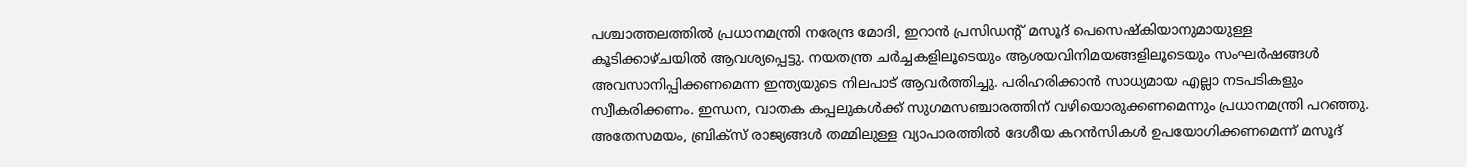പശ്ചാത്തലത്തിൽ പ്രധാനമന്ത്രി നരേന്ദ്ര മോദി, ഇറാൻ പ്രസിഡന്റ് മസൂദ് പെസെഷ്കിയാനുമായുള്ള കൂടിക്കാഴ്ചയിൽ ആവശ്യപ്പെട്ടു. നയതന്ത്ര ചർച്ചകളിലൂടെയും ആശയവിനിമയങ്ങളിലൂടെയും സംഘർഷങ്ങൾ അവസാനിപ്പിക്കണമെന്ന ഇന്ത്യയുടെ നിലപാട് ആവർത്തിച്ചു. പരിഹരിക്കാൻ സാധ്യമായ എല്ലാ നടപടികളും സ്വീകരിക്കണം. ഇന്ധന, വാതക കപ്പലുകൾക്ക് സുഗമസഞ്ചാരത്തിന് വഴിയൊരുക്കണമെന്നും പ്രധാനമന്ത്രി പറഞ്ഞു.
അതേസമയം, ബ്രിക്സ് രാജ്യങ്ങൾ തമ്മിലുള്ള വ്യാപാരത്തിൽ ദേശീയ കറൻസികൾ ഉപയോഗിക്കണമെന്ന് മസൂദ്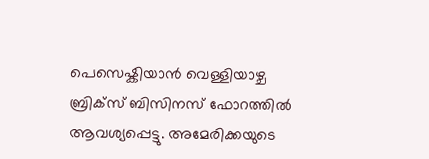പെസെഷ്കിയാൻ വെള്ളിയാഴ്ച ബ്രിക്സ് ബിസിനസ് ഫോറത്തിൽ ആവശ്യപ്പെട്ടു. അമേരിക്കയുടെ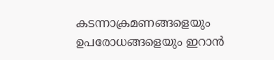കടന്നാക്രമണങ്ങളെയും ഉപരോധങ്ങളെയും ഇറാൻ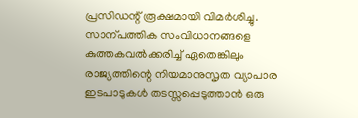പ്രസിഡന്റ് രൂക്ഷമായി വിമർശിച്ചു. സാന്പത്തിക സംവിധാനങ്ങളെ കുത്തകവൽക്കരിച്ച് ഏതെങ്കിലും രാജ്യത്തിന്റെ നിയമാനുസൃത വ്യാപാര ഇടപാടുകൾ തടസ്സപ്പെടുത്താൻ ഒരു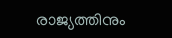രാജ്യത്തിനും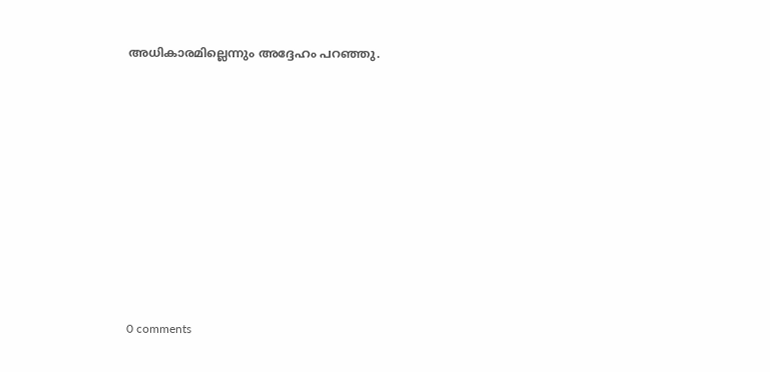അധികാരമില്ലെന്നും അദ്ദേഹം പറഞ്ഞു.









0 comments